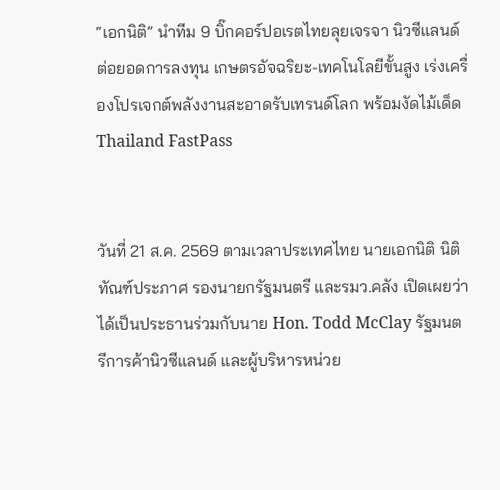“เอกนิติ” นำทีม 9 บิ๊กคอร์ปอเรตไทยลุยเจรจา นิวซีแลนด์ ต่อยอดการลงทุน เกษตรอัจฉริยะ-เทคโนโลยีขั้นสูง เร่งเครื่องโปรเจกต์พลังงานสะอาดรับเทรนด์โลก พร้อมงัดไม้เด็ด Thailand FastPass


วันที่ 21 ส.ค. 2569 ตามเวลาประเทศไทย นายเอกนิติ นิติทัณฑ์ประภาศ รองนายกรัฐมนตรี และรมว.คลัง เปิดเผยว่า ได้เป็นประธานร่วมกับนาย Hon. Todd McClay รัฐมนตรีการค้านิวซีแลนด์ และผู้บริหารหน่วย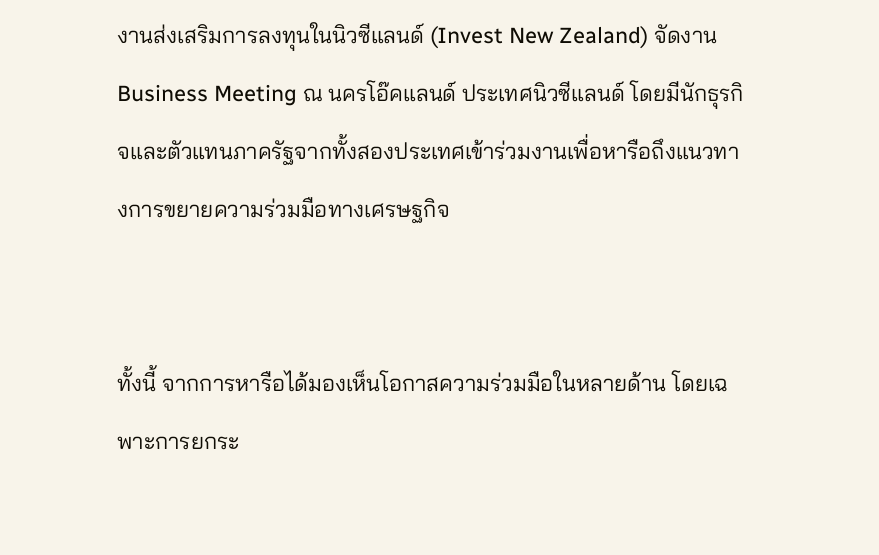งานส่งเสริมการลงทุนในนิวซีแลนด์ (Invest New Zealand) จัดงาน Business Meeting ณ นครโอ๊คแลนด์ ประเทศนิวซีแลนด์ โดยมีนักธุรกิจและตัวแทนภาครัฐจากทั้งสองประเทศเข้าร่วมงานเพื่อหารือถึงแนวทางการขยายความร่วมมือทางเศรษฐกิจ


ทั้งนี้ จากการหารือได้มองเห็นโอกาสความร่วมมือในหลายด้าน โดยเฉพาะการยกระ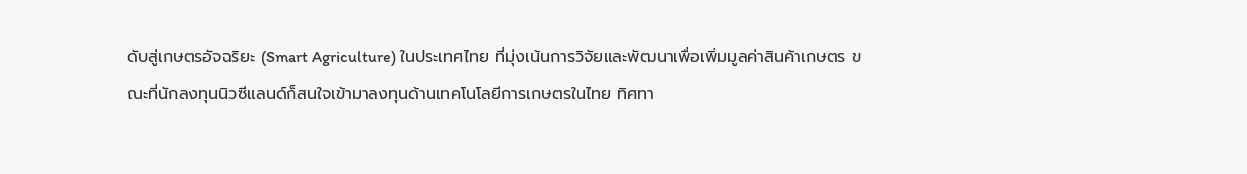ดับสู่เกษตรอัจฉริยะ (Smart Agriculture) ในประเทศไทย ที่มุ่งเน้นการวิจัยและพัฒนาเพื่อเพิ่มมูลค่าสินค้าเกษตร ขณะที่นักลงทุนนิวซีแลนด์ก็สนใจเข้ามาลงทุนด้านเทคโนโลยีการเกษตรในไทย ทิศทา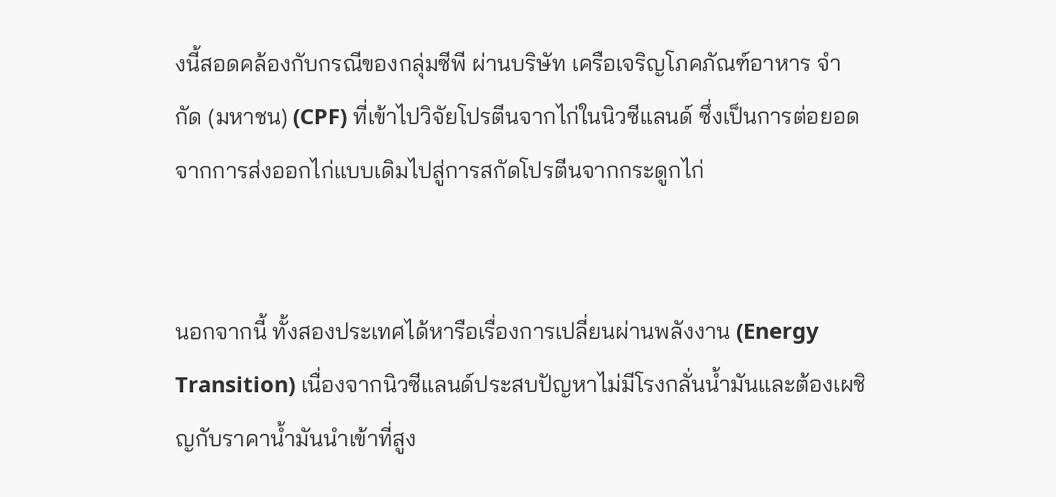งนี้สอดคล้องกับกรณีของกลุ่มซีพี ผ่านบริษัท เครือเจริญโภคภัณฑ์อาหาร จำกัด (มหาชน) (CPF) ที่เข้าไปวิจัยโปรตีนจากไก่ในนิวซีแลนด์ ซึ่งเป็นการต่อยอดจากการส่งออกไก่แบบเดิมไปสู่การสกัดโปรตีนจากกระดูกไก่


นอกจากนี้ ทั้งสองประเทศได้หารือเรื่องการเปลี่ยนผ่านพลังงาน (Energy Transition) เนื่องจากนิวซีแลนด์ประสบปัญหาไม่มีโรงกลั่นน้ำมันและต้องเผชิญกับราคาน้ำมันนำเข้าที่สูง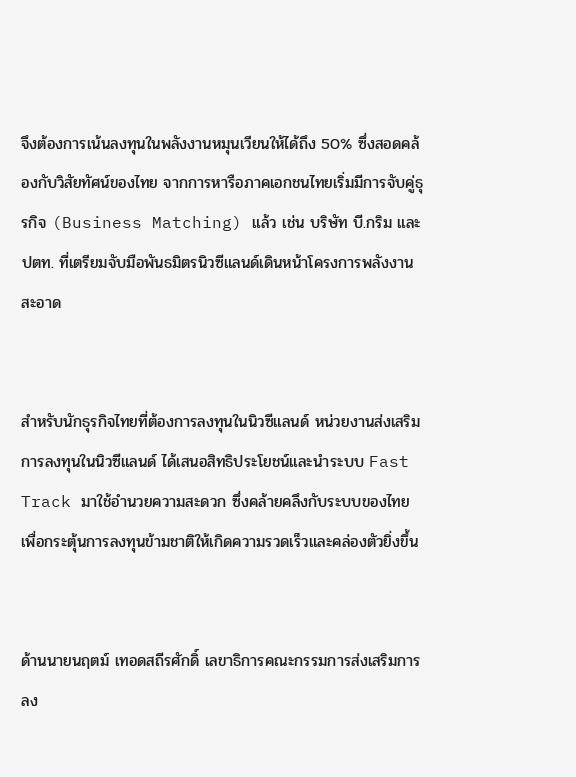จึงต้องการเน้นลงทุนในพลังงานหมุนเวียนให้ได้ถึง 50% ซึ่งสอดคล้องกับวิสัยทัศน์ของไทย จากการหารือภาคเอกชนไทยเริ่มมีการจับคู่ธุรกิจ (Business Matching) แล้ว เช่น บริษัท บี.กริม และ ปตท. ที่เตรียมจับมือพันธมิตรนิวซีแลนด์เดินหน้าโครงการพลังงานสะอาด


สำหรับนักธุรกิจไทยที่ต้องการลงทุนในนิวซีแลนด์ หน่วยงานส่งเสริมการลงทุนในนิวซีแลนด์ ได้เสนอสิทธิประโยชน์และนำระบบ Fast Track มาใช้อำนวยความสะดวก ซึ่งคล้ายคลึงกับระบบของไทย เพื่อกระตุ้นการลงทุนข้ามชาติให้เกิดความรวดเร็วและคล่องตัวยิ่งขึ้น


ด้านนายนฤตม์ เทอดสถีรศักดิ์ เลขาธิการคณะกรรมการส่งเสริมการลง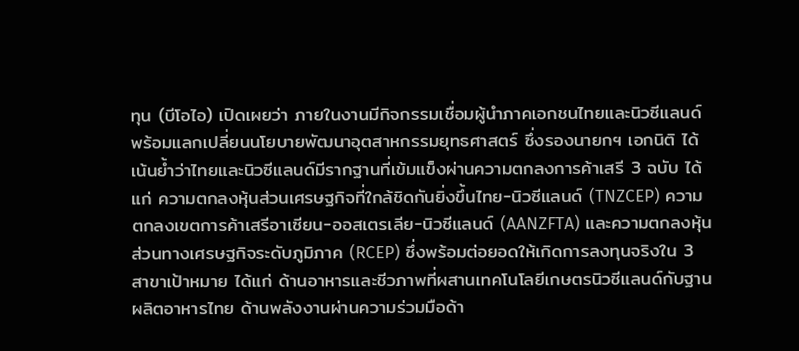ทุน (บีโอไอ) เปิดเผยว่า ภายในงานมีกิจกรรมเชื่อมผู้นำภาคเอกชนไทยและนิวซีแลนด์ พร้อมแลกเปลี่ยนนโยบายพัฒนาอุตสาหกรรมยุทธศาสตร์ ซึ่งรองนายกฯ เอกนิติ ได้เน้นย้ำว่าไทยและนิวซีแลนด์มีรากฐานที่เข้มแข็งผ่านความตกลงการค้าเสรี 3 ฉบับ ได้แก่ ความตกลงหุ้นส่วนเศรษฐกิจที่ใกล้ชิดกันยิ่งขึ้นไทย-นิวซีแลนด์ (TNZCEP) ความตกลงเขตการค้าเสรีอาเซียน-ออสเตรเลีย-นิวซีแลนด์ (AANZFTA) และความตกลงหุ้นส่วนทางเศรษฐกิจระดับภูมิภาค (RCEP) ซึ่งพร้อมต่อยอดให้เกิดการลงทุนจริงใน 3 สาขาเป้าหมาย ได้แก่ ด้านอาหารและชีวภาพที่ผสานเทคโนโลยีเกษตรนิวซีแลนด์กับฐานผลิตอาหารไทย ด้านพลังงานผ่านความร่วมมือด้า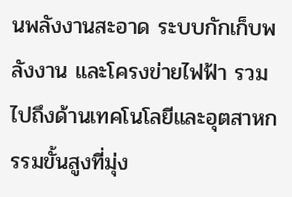นพลังงานสะอาด ระบบกักเก็บพลังงาน และโครงข่ายไฟฟ้า รวมไปถึงด้านเทคโนโลยีและอุตสาหกรรมขั้นสูงที่มุ่ง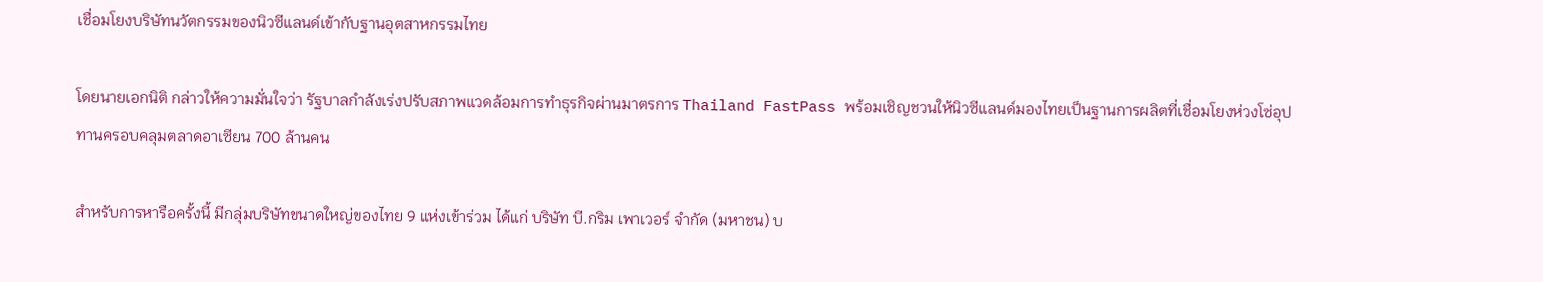เชื่อมโยงบริษัทนวัตกรรมของนิวซีแลนด์เข้ากับฐานอุตสาหกรรมไทย

โดยนายเอกนิติ กล่าวให้ความมั่นใจว่า รัฐบาลกำลังเร่งปรับสภาพแวดล้อมการทำธุรกิจผ่านมาตรการ Thailand FastPass พร้อมเชิญชวนให้นิวซีแลนด์มองไทยเป็นฐานการผลิตที่เชื่อมโยงห่วงโซ่อุปทานครอบคลุมตลาดอาเซียน 700 ล้านคน

สำหรับการหารือครั้งนี้ มีกลุ่มบริษัทขนาดใหญ่ของไทย 9 แห่งเข้าร่วม ได้แก่ บริษัท บี.กริม เพาเวอร์ จำกัด (มหาชน) บ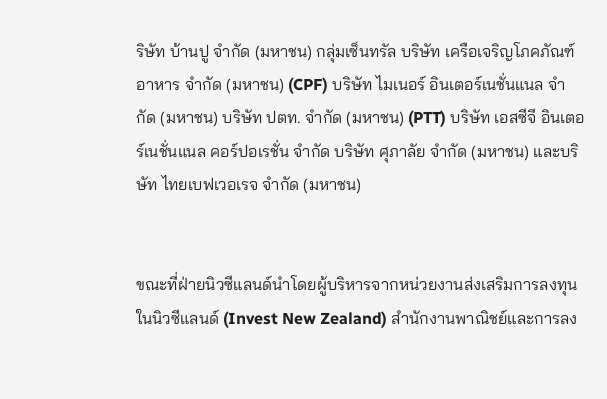ริษัท บ้านปู จำกัด (มหาชน) กลุ่มเซ็นทรัล บริษัท เครือเจริญโภคภัณฑ์อาหาร จำกัด (มหาชน) (CPF) บริษัท ไมเนอร์ อินเตอร์เนชั่นแนล จำกัด (มหาชน) บริษัท ปตท. จำกัด (มหาชน) (PTT) บริษัท เอสซีจี อินเตอร์เนชั่นแนล คอร์ปอเรชั่น จำกัด บริษัท ศุภาลัย จำกัด (มหาชน) และบริษัท ไทยเบฟเวอเรจ จำกัด (มหาชน)


ขณะที่ฝ่ายนิวซีแลนด์นำโดยผู้บริหารจากหน่วยงานส่งเสริมการลงทุนในนิวซีแลนด์ (Invest New Zealand) สำนักงานพาณิชย์และการลง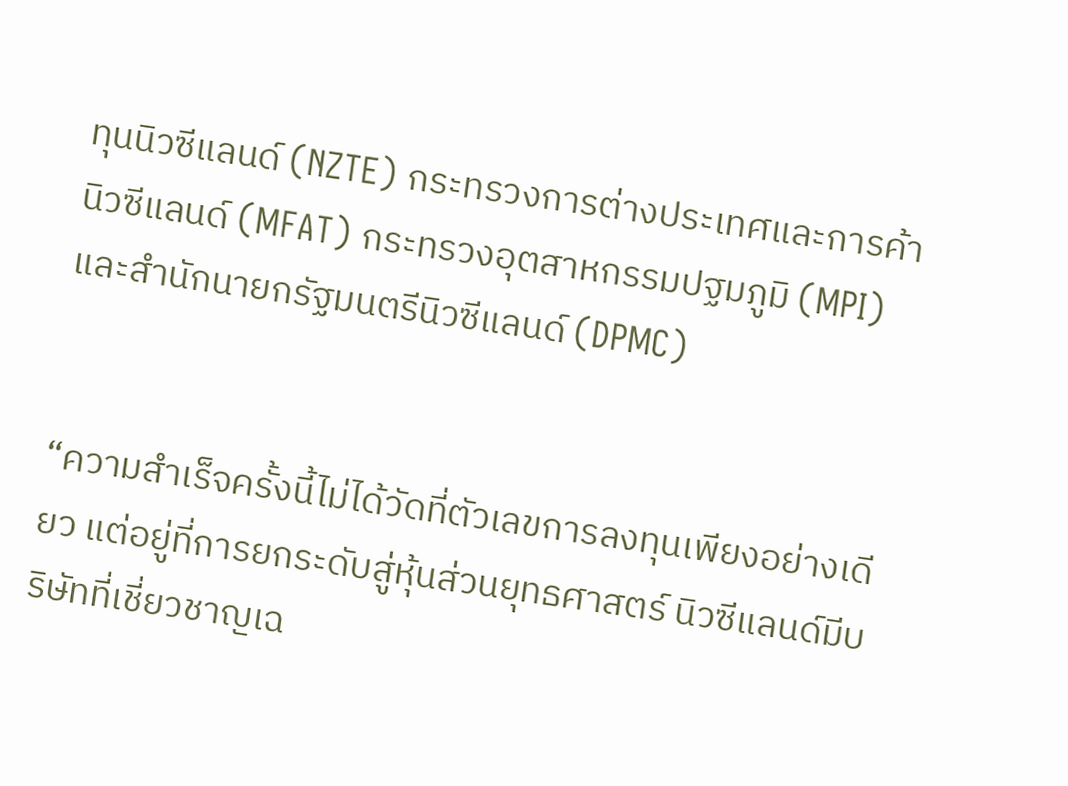ทุนนิวซีแลนด์ (NZTE) กระทรวงการต่างประเทศและการค้านิวซีแลนด์ (MFAT) กระทรวงอุตสาหกรรมปฐมภูมิ (MPI) และสำนักนายกรัฐมนตรีนิวซีแลนด์ (DPMC)


“ความสำเร็จครั้งนี้ไม่ได้วัดที่ตัวเลขการลงทุนเพียงอย่างเดียว แต่อยู่ที่การยกระดับสู่หุ้นส่วนยุทธศาสตร์ นิวซีแลนด์มีบริษัทที่เชี่ยวชาญเฉ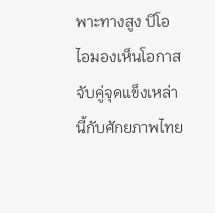พาะทางสูง บีโอไอมองเห็นโอกาสจับคู่จุดแข็งเหล่านี้กับศักยภาพไทย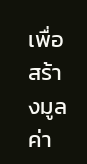เพื่อสร้างมูลค่า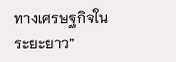ทางเศรษฐกิจในระยะยาว”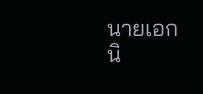นายเอกนิ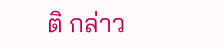ติ กล่าว